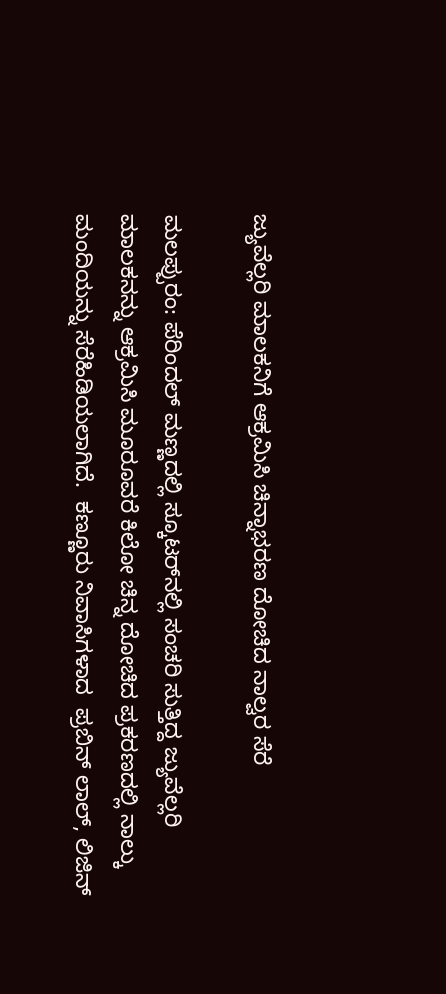ಜ್ಯುವೆಲ್ಲರಿ ಮಾಲಕನಿಗೆ ಆಕ್ರಮಿಸಿ ಚಿನ್ನಾಭರಣ ದೋಚಿದ ನಾಲ್ವರ ಸೆರೆ

ಮಲಪ್ಪುರಂ: ಪೆರಿಂದಲ್ ಮಣ್ಣದಲ್ಲಿ ಸ್ಕೂಟರ್‌ನಲ್ಲಿ ಸಂಚರಿ ಸುತ್ತಿದ್ದ ಜ್ಯುವೆಲ್ಲರಿ  ಮಾಲಕನನ್ನು ಆಕ್ರಮಿಸಿ ಮೂರೂವರೆ ಕಿಲೋ ಚಿನ್ನ ದೋಚಿದ ಪ್ರಕರಣದಲ್ಲಿ ನಾಲ್ಕು ಮಂದಿಯನ್ನು ಸೆರೆಹಿಡಿಯಲಾಗಿದೆ.  ಕಣ್ಣೂರು ನಿವಾಸಿಗಳಾದ  ಪ್ರಬಿನ್ ಲಾಲ್, ಲಿಜಿನ್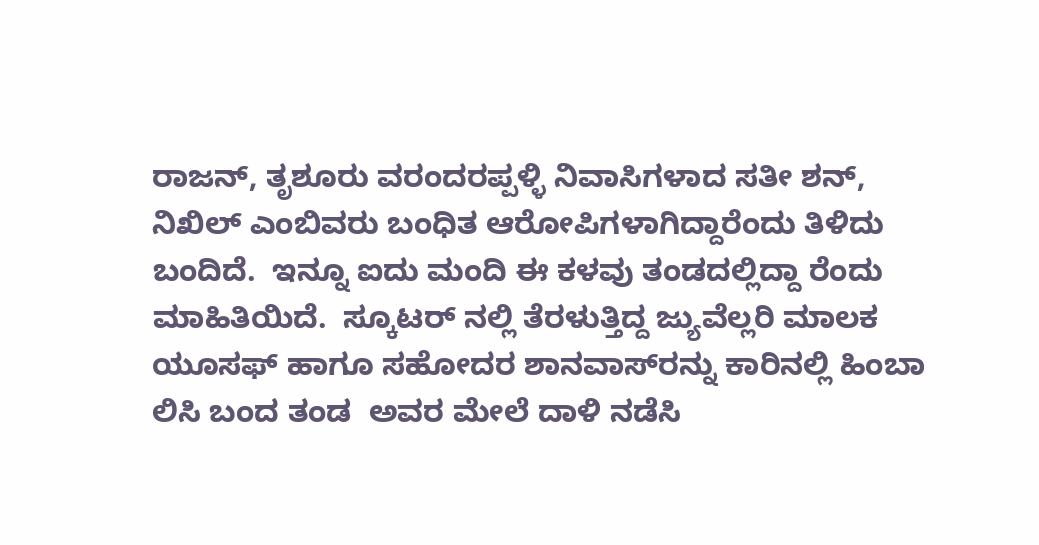ರಾಜನ್, ತೃಶೂರು ವರಂದರಪ್ಪಳ್ಳಿ ನಿವಾಸಿಗಳಾದ ಸತೀ ಶನ್, ನಿಖಿಲ್ ಎಂಬಿವರು ಬಂಧಿತ ಆರೋಪಿಗಳಾಗಿದ್ದಾರೆಂದು ತಿಳಿದು ಬಂದಿದೆ.  ಇನ್ನೂ ಐದು ಮಂದಿ ಈ ಕಳವು ತಂಡದಲ್ಲಿದ್ದಾ ರೆಂದು ಮಾಹಿತಿಯಿದೆ.  ಸ್ಕೂಟರ್ ನಲ್ಲಿ ತೆರಳುತ್ತಿದ್ದ ಜ್ಯುವೆಲ್ಲರಿ ಮಾಲಕ ಯೂಸಫ್ ಹಾಗೂ ಸಹೋದರ ಶಾನವಾಸ್‌ರನ್ನು ಕಾರಿನಲ್ಲಿ ಹಿಂಬಾ ಲಿಸಿ ಬಂದ ತಂಡ  ಅವರ ಮೇಲೆ ದಾಳಿ ನಡೆಸಿ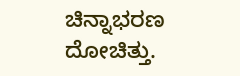ಚಿನ್ನಾಭರಣ  ದೋಚಿತ್ತು.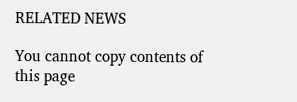RELATED NEWS

You cannot copy contents of this page